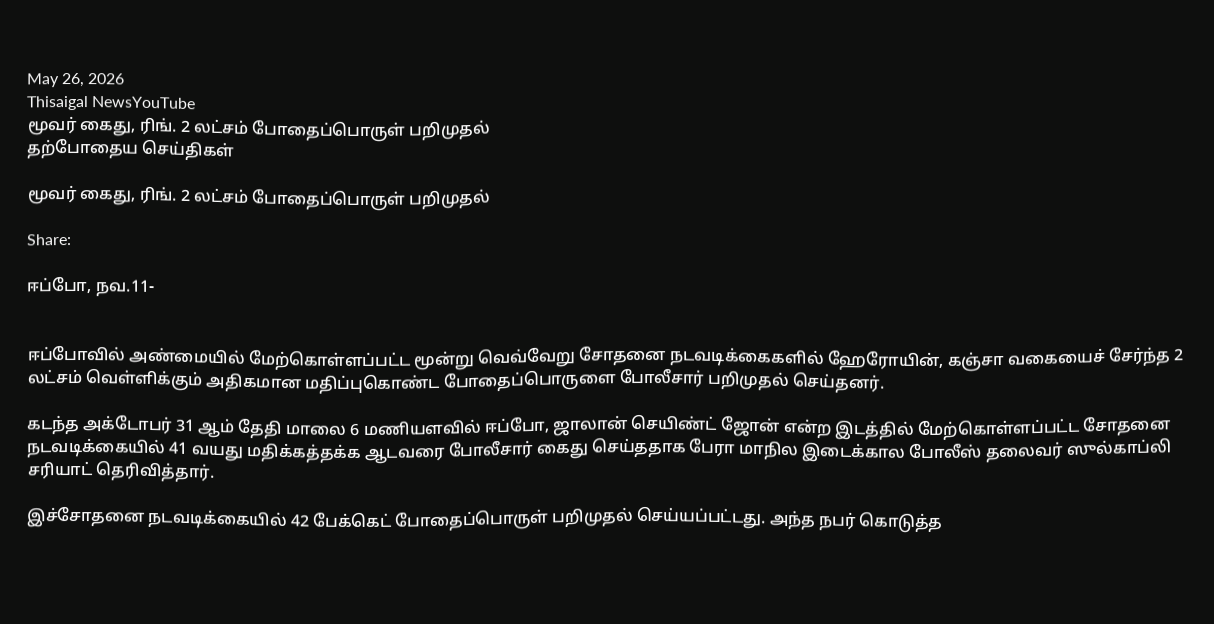May 26, 2026
Thisaigal NewsYouTube
மூவர் கைது, ரிங். 2 லட்சம் போதைப்பொருள் பறிமுதல்
தற்போதைய செய்திகள்

மூவர் கைது, ரிங். 2 லட்சம் போதைப்பொருள் பறிமுதல்

Share:

ஈப்போ, நவ.11-


ஈப்போவில் அண்மையில் மேற்கொள்ளப்பட்ட மூன்று வெவ்வேறு சோதனை நடவடிக்கைகளில் ஹேரோயின், கஞ்சா வகையைச் சேர்ந்த 2 லட்சம் வெள்ளிக்கும் அதிகமான மதிப்புகொண்ட போதைப்பொருளை போலீசார் பறிமுதல் செய்தனர்.

கடந்த அக்டோபர் 31 ஆம் தேதி மாலை 6 மணியளவில் ஈப்போ, ஜாலான் செயிண்ட் ஜோன் என்ற இடத்தில் மேற்கொள்ளப்பட்ட சோதனை நடவடிக்கையில் 41 வயது மதிக்கத்தக்க ஆடவரை போலீசார் கைது செய்ததாக பேரா மாநில இடைக்கால போலீஸ் தலைவர் ஸுல்காப்லி சரியாட் தெரிவித்தார்.

இச்சோதனை நடவடிக்கையில் 42 பேக்கெட் போதைப்பொருள் பறிமுதல் செய்யப்பட்டது. அந்த நபர் கொடுத்த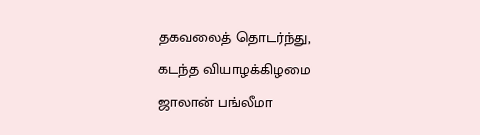தகவலைத் தொடர்ந்து, கடந்த வியாழக்கிழமை ஜாலான் பங்லீமா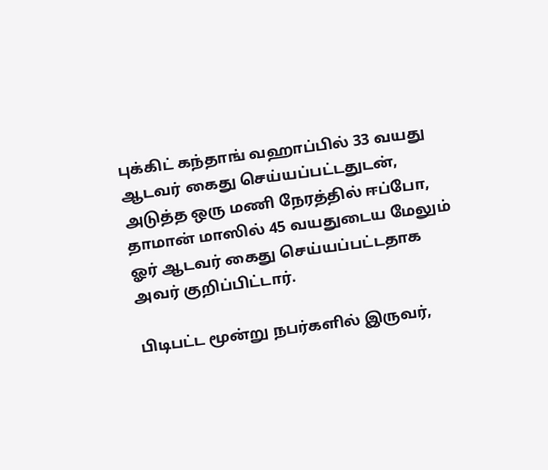புக்கிட் கந்தாங் வஹாப்பில் 33 வயது ஆடவர் கைது செய்யப்பட்டதுடன், அடுத்த ஒரு மணி நேரத்தில் ஈப்போ, தாமான் மாஸில் 45 வயதுடைய மேலும் ஓர் ஆடவர் கைது செய்யப்பட்டதாக அவர் குறிப்பிட்டார்.

பிடிபட்ட மூன்று நபர்களில் இருவர்,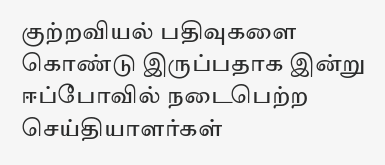குற்றவியல் பதிவுகளை கொண்டு இருப்பதாக இன்று ஈப்போவில் நடைபெற்ற செய்தியாளர்கள்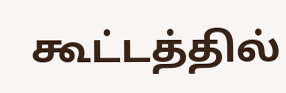கூட்டத்தில்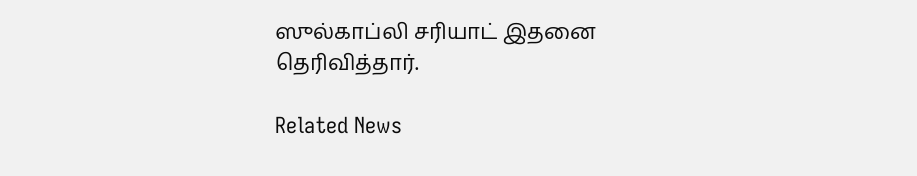ஸுல்காப்லி சரியாட் இதனை தெரிவித்தார்.

Related News